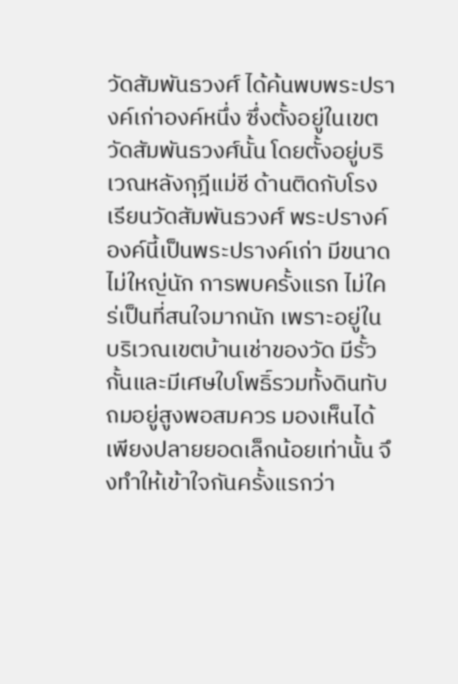วัดสัมพันธวงศ์ ได้ค้นพบพระปรางค์เก่าองค์หนึ่ง ซึ่งตั้งอยู่ในเขตวัดสัมพันธวงศ์นั้น โดยตั้งอยู่บริเวณหลังกุฎีแม่ชี ด้านติดกับโรงเรียนวัดสัมพันธวงศ์ พระปรางค์องค์นี้เป็นพระปรางค์เก่า มีขนาดไม่ใหญ่นัก การพบครั้งแรก ไม่ใคร่เป็นที่สนใจมากนัก เพราะอยู่ในบริเวณเขตบ้านเช่าของวัด มีรั้วกั้นและมีเศษใบโพธิ์รวมทั้งดินทับถมอยู่สูงพอสมควร มองเห็นได้เพียงปลายยอดเล็กน้อยเท่านั้น จึงทำให้เข้าใจกันครั้งแรกว่า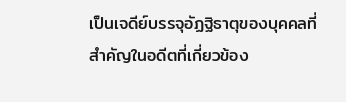เป็นเจดีย์บรรจุอัฏฐิธาตุของบุคคลที่สำคัญในอดีตที่เกี่ยวข้อง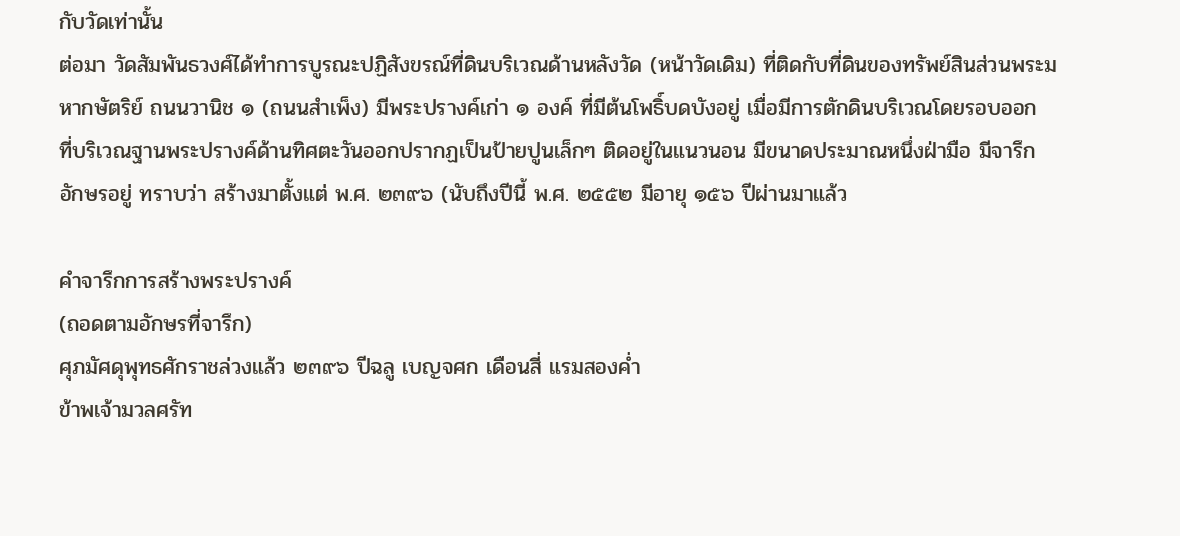กับวัดเท่านั้น
ต่อมา วัดสัมพันธวงศ์ได้ทำการบูรณะปฏิสังขรณ์ที่ดินบริเวณด้านหลังวัด (หน้าวัดเดิม) ที่ติดกับที่ดินของทรัพย์สินส่วนพระมหากษัตริย์ ถนนวานิช ๑ (ถนนสำเพ็ง) มีพระปรางค์เก่า ๑ องค์ ที่มีต้นโพธิ์บดบังอยู่ เมื่อมีการตักดินบริเวณโดยรอบออก ที่บริเวณฐานพระปรางค์ด้านทิศตะวันออกปรากฏเป็นป้ายปูนเล็กๆ ติดอยู่ในแนวนอน มีขนาดประมาณหนึ่งฝ่ามือ มีจารึกอักษรอยู่ ทราบว่า สร้างมาตั้งแต่ พ.ศ. ๒๓๙๖ (นับถึงปีนี้ พ.ศ. ๒๕๕๒ มีอายุ ๑๕๖ ปีผ่านมาแล้ว

คำจารึกการสร้างพระปรางค์
(ถอดตามอักษรที่จารึก)
ศุภมัศดุพุทธศักราชล่วงแล้ว ๒๓๙๖ ปีฉลู เบญจศก เดือนสี่ แรมสองค่ำ
ข้าพเจ้ามวลศรัท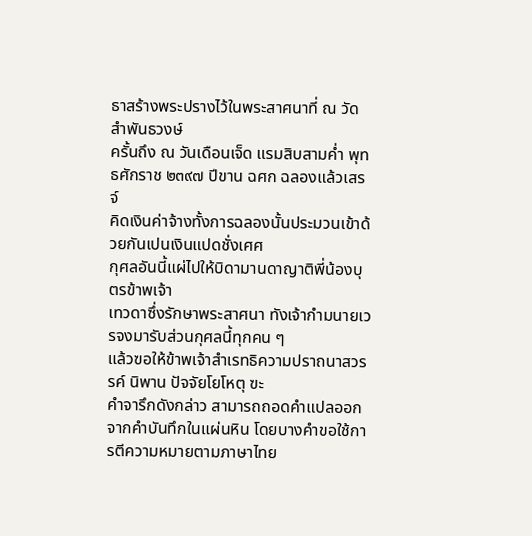ธาสร้างพระปรางไว้ในพระสาศนาที่ ณ วัดสำพันธวงษ์
ครั้นถึง ณ วันเดือนเจ็ด แรมสิบสามค่ำ พุทธศักราช ๒๓๙๗ ปีขาน ฉศก ฉลองแล้วเสรจ์
คิดเงินค่าจ้างทั้งการฉลองนั้นประมวนเข้าด้วยกันเปนเงินแปดชั่งเศศ
กุศลอันนี้แผ่ไปให้บิดามานดาญาติพี่น้องบุตรข้าพเจ้า
เทวดาซึ่งรักษาพระสาศนา ทังเจ้ากำมนายเวรจงมารับส่วนกุศลนี้ทุกคน ๆ
แล้วฃอให้ข้าพเจ้าสำเรทธิความปราถนาสวรรค์ นิพาน ปัจจัยโยโหตุ ฃะ
คำจารึกดังกล่าว สามารถถอดคำแปลออกจากคำบันทึกในแผ่นหิน โดยบางคำขอใช้การตีความหมายตามภาษาไทย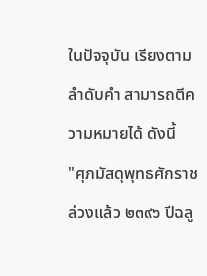ในปัจจุบัน เรียงตามลำดับคำ สามารถตีความหมายได้ ดังนี้
"ศุภมัสดุพุทธศักราชล่วงแล้ว ๒๓๙๖ ปีฉลู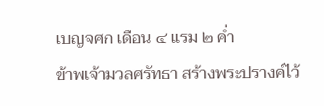เบญจศก เดือน ๔ แรม ๒ ค่ำ
ข้าพเจ้ามวลศรัทธา สร้างพระปรางค์ไว้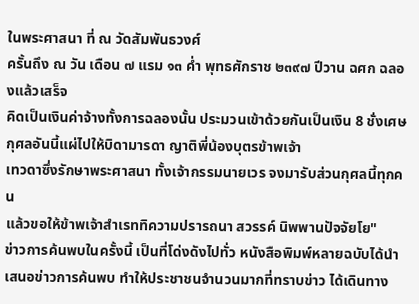ในพระศาสนา ที่ ณ วัดสัมพันธวงศ์
ครั้นถึง ณ วัน เดือน ๗ แรม ๑๓ ค่ำ พุทธศักราช ๒๓๙๗ ปีวาน ฉศก ฉลองแล้วเสร็จ
คิดเป็นเงินค่าจ้างทั้งการฉลองนั้น ประมวนเข้าด้วยกันเป็นเงิน 8 ชั่งเศษ
กุศลอันนี้แผ่ไปให้บิดามารดา ญาติพี่น้องบุตรข้าพเจ้า
เทวดาซึ่งรักษาพระศาสนา ทั้งเจ้ากรรมนายเวร จงมารับส่วนกุศลนี้ทุกคน
แล้วขอให้ข้าพเจ้าสำเรททิความปรารถนา สวรรค์ นิพพานปัจจัยโย"
ข่าวการค้นพบในครั้งนี้ เป็นที่โด่งดังไปทั่ว หนังสือพิมพ์หลายฉบับได้นำเสนอข่าวการค้นพบ ทำให้ประชาชนจำนวนมากที่ทราบข่าว ได้เดินทาง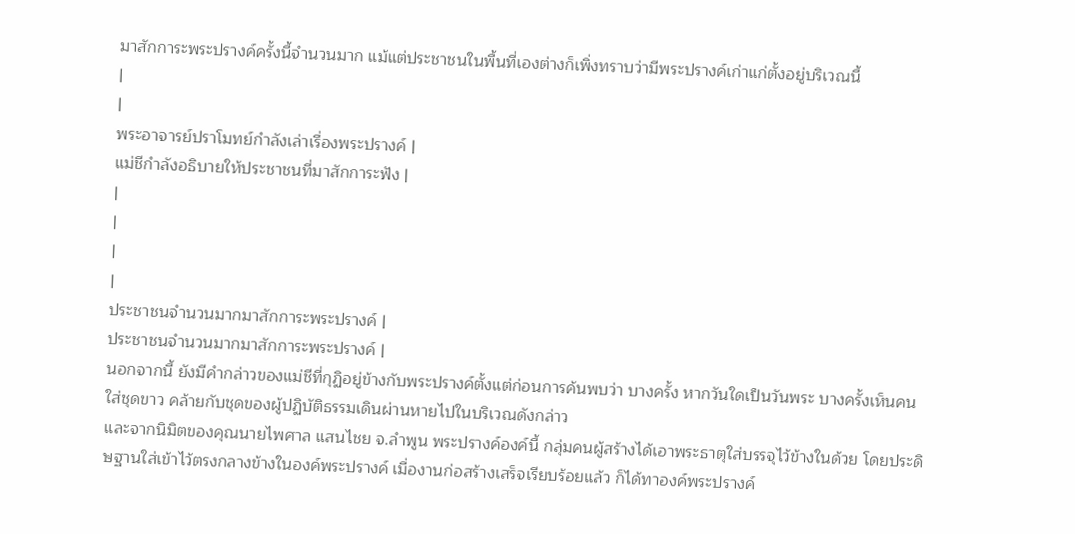มาสักการะพระปรางค์ครั้งนี้จำนวนมาก แม้แต่ประชาชนในพื้นที่เองต่างก็เพิ่งทราบว่ามีพระปรางค์เก่าแก่ตั้งอยู่บริเวณนี้
|
|
พระอาจารย์ปราโมทย์กำลังเล่าเรื่องพระปรางค์ |
แม่ชีกำลังอธิบายให้ประชาชนที่มาสักการะฟัง |
|
|
|
|
ประชาชนจำนวนมากมาสักการะพระปรางค์ |
ประชาชนจำนวนมากมาสักการะพระปรางค์ |
นอกจากนี้ ยังมีคำกล่าวของแม่ชีที่กุฏิอยู่ข้างกับพระปรางค์ตั้งแต่ก่อนการค้นพบว่า บางครั้ง หากวันใดเป็นวันพระ บางครั้งเห็นคนใส่ชุดขาว คล้ายกับชุดของผู้ปฏิบัติธรรมเดินผ่านหายไปในบริเวณดังกล่าว
และจากนิมิตของคุณนายไพศาล แสนไชย จ.ลำพูน พระปรางค์องค์นี้ กลุ่มคนผู้สร้างได้เอาพระธาตุใส่บรรจุไว้ข้างในด้วย โดยประดิษฐานใส่เข้าไว้ตรงกลางข้างในองค์พระปรางค์ เมื่องานก่อสร้างเสร็จเรียบร้อยแล้ว ก็ได้ทาองค์พระปรางค์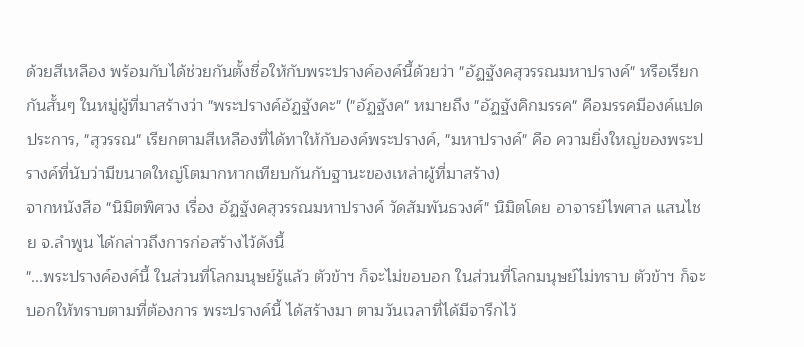ด้วยสีเหลือง พร้อมกับได้ช่วยกันตั้งชื่อให้กับพระปรางค์องค์นี้ด้วยว่า "อัฏฐังคสุวรรณมหาปรางค์" หรือเรียกกันสั้นๆ ในหมู่ผู้ที่มาสร้างว่า "พระปรางค์อัฏฐังคะ" ("อัฏฐังค" หมายถึง "อัฏฐังคิกมรรค" คือมรรคมีองค์แปดประการ, "สุวรรณ" เรียกตามสีเหลืองที่ได้ทาให้กับองค์พระปรางค์, "มหาปรางค์" คือ ความยิ่งใหญ่ของพระปรางค์ที่นับว่ามีขนาดใหญ่โตมากหากเทียบกันกับฐานะของเหล่าผู้ที่มาสร้าง)
จากหนังสือ "นิมิตพิศวง เรื่อง อัฏฐังคสุวรรณมหาปรางค์ วัดสัมพันธวงศ์" นิมิตโดย อาจารย์ไพศาล แสนไชย จ.ลำพูน ได้กล่าวถึงการก่อสร้างไว้ดังนี้
"...พระปรางค์องค์นี้ ในส่วนที่โลกมนุษย์รู้แล้ว ตัวข้าฯ ก็จะไม่ขอบอก ในส่วนที่โลกมนุษย์ไม่ทราบ ตัวข้าฯ ก็จะบอกให้ทราบตามที่ต้องการ พระปรางค์นี้ ได้สร้างมา ตามวันเวลาที่ได้มีจารึกไว้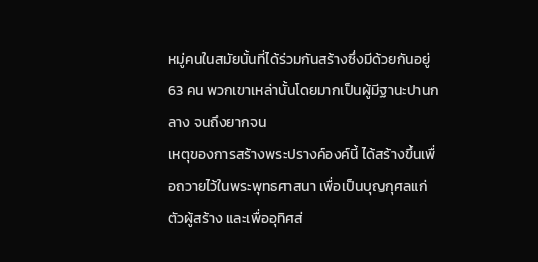หมู่คนในสมัยนั้นที่ได้ร่วมกันสร้างซึ่งมีด้วยกันอยู่ 63 คน พวกเขาเหล่านั้นโดยมากเป็นผู้มีฐานะปานกลาง จนถึงยากจน
เหตุของการสร้างพระปรางค์องค์นี้ ได้สร้างขึ้นเพื่อถวายไว้ในพระพุทธศาสนา เพื่อเป็นบุญกุศลแก่ตัวผู้สร้าง และเพื่ออุทิศส่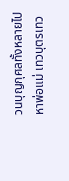วนบุญกุศลทั้งหลายไปหาพ่อแม่ เทวบุตรเทว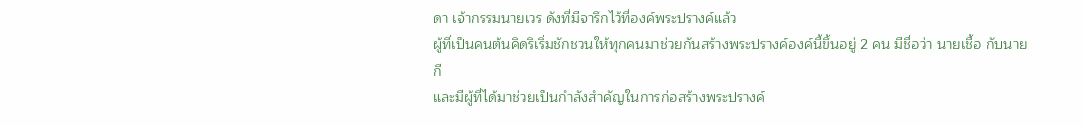ดา เจ้ากรรมนายเวร ดังที่มีจารึกไว้ที่องค์พระปรางค์แล้ว
ผู้ที่เป็นคนต้นคิดริเริ่มชักชวนให้ทุกคนมาช่วยกันสร้างพระปรางค์องค์นี้ขึ้นอยู่ 2 คน มีชื่อว่า นายเชื้อ กับนาย กี
และมีผู้ที่ได้มาช่วยเป็นกำลังสำคัญในการก่อสร้างพระปรางค์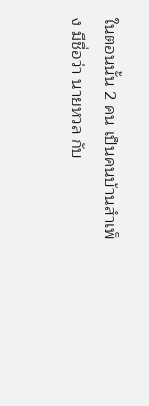ในตอนนั้น 2 คน เป็นคนบ้านสำเพ็ง มีชื่อว่า นายหวล กับ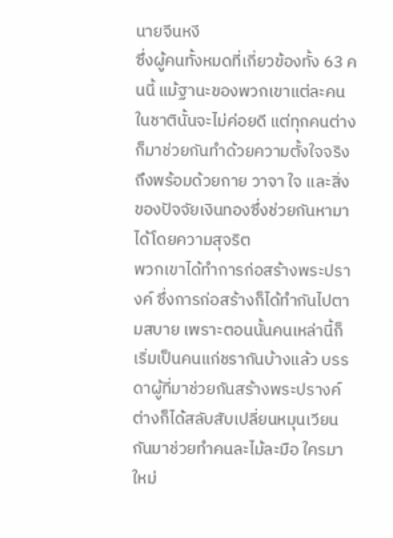นายจีนหงี
ซึ่งผู้คนทั้งหมดที่เกี่ยวข้องทั้ง 63 คนนี้ แม้ฐานะของพวกเขาแต่ละคนในชาตินั้นจะไม่ค่อยดี แต่ทุกคนต่างก็มาช่วยกันทำด้วยความตั้งใจจริง ถึงพร้อมด้วยกาย วาจา ใจ และสิ่งของปัจจัยเงินทองซึ่งช่วยกันหามาได้โดยความสุจริต
พวกเขาได้ทำการก่อสร้างพระปรางค์ ซึ่งการก่อสร้างก็ได้ทำกันไปตามสบาย เพราะตอนนั้นคนเหล่านี้ก็เริ่มเป็นคนแก่ชรากันบ้างแล้ว บรรดาผู้ที่มาช่วยกันสร้างพระปรางค์ต่างก็ได้สลับสับเปลี่ยนหมุนเวียนกันมาช่วยทำคนละไม้ละมือ ใครมาใหม่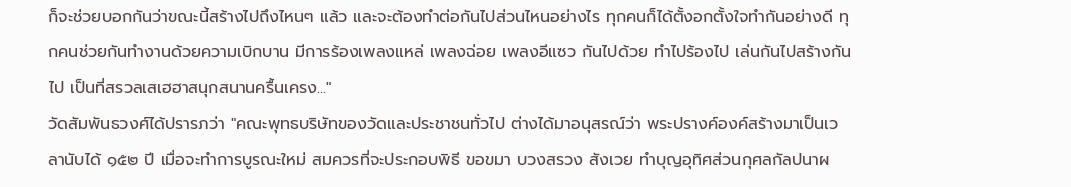ก็จะช่วยบอกกันว่าขณะนี้สร้างไปถึงไหนๆ แล้ว และจะต้องทำต่อกันไปส่วนไหนอย่างไร ทุกคนก็ได้ตั้งอกตั้งใจทำกันอย่างดี ทุกคนช่วยกันทำงานด้วยความเบิกบาน มีการร้องเพลงแหล่ เพลงฉ่อย เพลงอีแซว กันไปด้วย ทำไปร้องไป เล่นกันไปสร้างกันไป เป็นที่สรวลเสเฮฮาสนุกสนานครื้นเครง..."
วัดสัมพันธวงศ์ได้ปรารภว่า "คณะพุทธบริษัทของวัดและประชาชนทั่วไป ต่างได้มาอนุสรณ์ว่า พระปรางค์องค์สร้างมาเป็นเวลานับได้ ๑๕๒ ปี เมื่อจะทำการบูรณะใหม่ สมควรที่จะประกอบพิธี ขอขมา บวงสรวง สังเวย ทำบุญอุทิศส่วนกุศลกัลปนาผ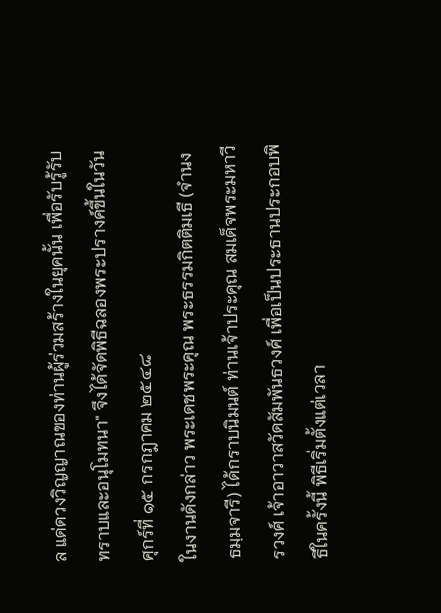ล แด่ดวงวิญญาณของท่านผู้ร่วมสร้างในยุคนั้น เพื่อรับรู้รับทราบและอนุโมทนา" จึงได้จัดพิธีฉลองพระปรางค์ขึ้นในวันศุกร์ที่ ๑๕ กรกฎาคม ๒๕๔๘
ในงานดังกล่าว พระเดชพระคุณ พระธรรมกิตติมเธี (จำนง ธมฺมจารี) ได้กราบนิมนต์ ท่านเจ้าประคุณ สมเด็จพระมหาวีรวงศ์ เจ้าอาวาสวัดสัมพันธวงศ์ เพื่อเป็นประธานประกอบพิธีในครั้งนี้ พิธีเริ่มตั้งแต่เวลา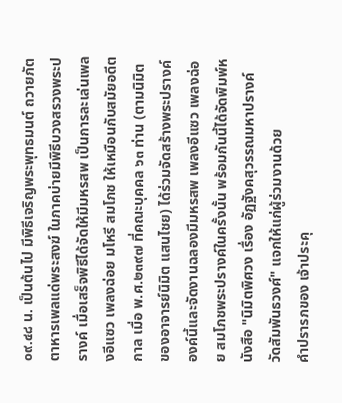๐๙.๔๘ น. เป็นต้นไป มีพิธีเจริญพระพุทธมนต์ ถวายภัตตาหารเพลแด่พระสงฆ์ ในภาคบ่ายมีพิธีบวงสรวงพระปรางค์ เมื่อเสร็จพิธีได้จัดให้มีมหรสพ เป็นการละเล่นเพลงอีแซว เพลงฉ่อย มโหรี สมโภช ให้เหมือนกับสมัยอดีตกาล เมื่อ พ.ศ.๒๓๙๗ ที่คณะบุคคล ๖๓ ท่าน (ตามนิมิตของอาจารย์นิมิต แสนไชย) ได้ร่วมจัดสร้างพระปรางค์องค์นี้และจัดงานฉลองมีมหรสพ เพลงอีแซว เพลงฉ่อย สมโภชพระปรางค์ในครั้งนั้น พร้อมกันนี้ได้จัดพิมพ์หนังสือ "นิมิตพิศวง เรื่อง อัฏฐังคสุวรรณมหาปรางค์ วัดสัมพันธวงศ์" แจกให้แก่ผู้ร่วมงานด้วย
คำปรารภของ เจ้าประคุ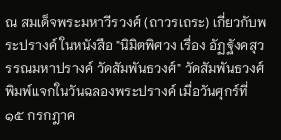ณ สมเด็จพระมหาวีรวงศ์ (ถาวรเถระ) เกี่ยวกับพระปรางค์ ในหนังสือ "นิมิตพิศวง เรื่อง อัฏฐังคสุวรรณมหาปรางค์ วัดสัมพันธวงศ์" วัดสัมพันธวงศ์พิมพ์แจกในวันฉลองพระปรางค์ เมื่อวันศุกร์ที่ ๑๕ กรกฎาค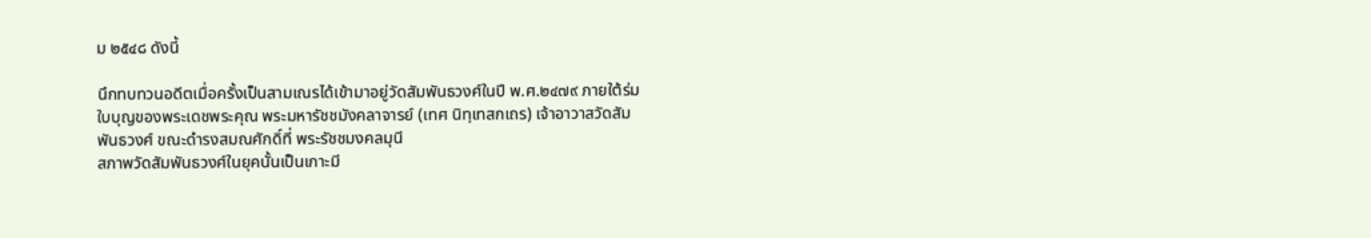ม ๒๕๔๘ ดังนี้

นึกทบทวนอดีตเมื่อครั้งเป็นสามเณรได้เข้ามาอยู่วัดสัมพันธวงศ์ในปี พ.ศ.๒๔๗๙ ภายใต้ร่มใบบุญของพระเดชพระคุณ พระมหารัชชมังคลาจารย์ (เทศ นิทฺเทสกเถร) เจ้าอาวาสวัดสัมพันธวงศ์ ขณะดำรงสมณศักดิ์ที่ พระรัชชมงคลมุนี
สภาพวัดสัมพันธวงศ์ในยุคนั้นเป็นเกาะมี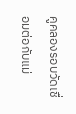คูคลองรอบวัดเชื่อมต่อกับแม่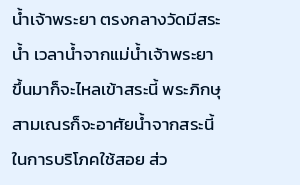น้ำเจ้าพระยา ตรงกลางวัดมีสระน้ำ เวลาน้ำจากแม่น้ำเจ้าพระยาขึ้นมาก็จะไหลเข้าสระนี้ พระภิกษุสามเณรก็จะอาศัยน้ำจากสระนี้ในการบริโภคใช้สอย ส่ว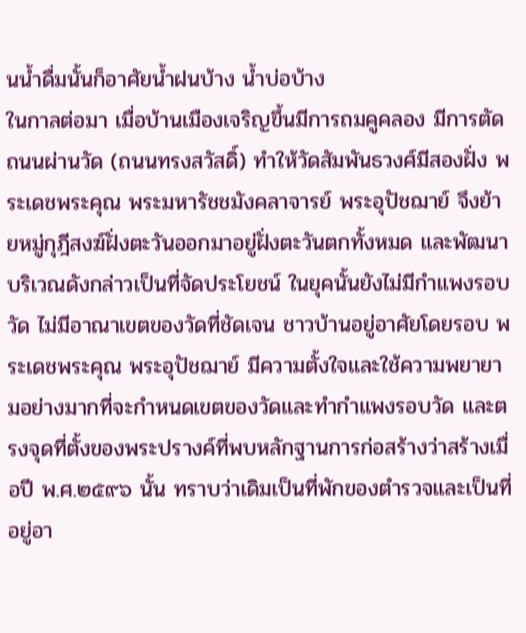นน้ำดื่มนั้นก็อาศัยน้ำฝนบ้าง น้ำบ่อบ้าง
ในกาลต่อมา เมื่อบ้านเมืองเจริญขึ้นมีการถมคูคลอง มีการตัดถนนผ่านวัด (ถนนทรงสวัสดิ์) ทำให้วัดสัมพันธวงศ์มีสองฝั่ง พระเดชพระคุณ พระมหารัชชมังคลาจารย์ พระอุปัชฌาย์ จึงย้ายหมู่กุฎีสงฆ์ฝั่งตะวันออกมาอยู่ฝั่งตะวันตกทั้งหมด และพัฒนาบริเวณดังกล่าวเป็นที่จัดประโยชน์ ในยุคนั้นยังไม่มีกำแพงรอบวัด ไม่มีอาณาเขตของวัดที่ชัดเจน ชาวบ้านอยู่อาศัยโดยรอบ พระเดชพระคุณ พระอุปัชฌาย์ มีความตั้งใจและใช้ความพยายามอย่างมากที่จะกำหนดเขตของวัดและทำกำแพงรอบวัด และตรงจุดที่ตั้งของพระปรางค์ที่พบหลักฐานการก่อสร้างว่าสร้างเมื่อปี พ.ศ.๒๕๙๖ นั้น ทราบว่าเดิมเป็นที่พักของตำรวจและเป็นที่อยู่อา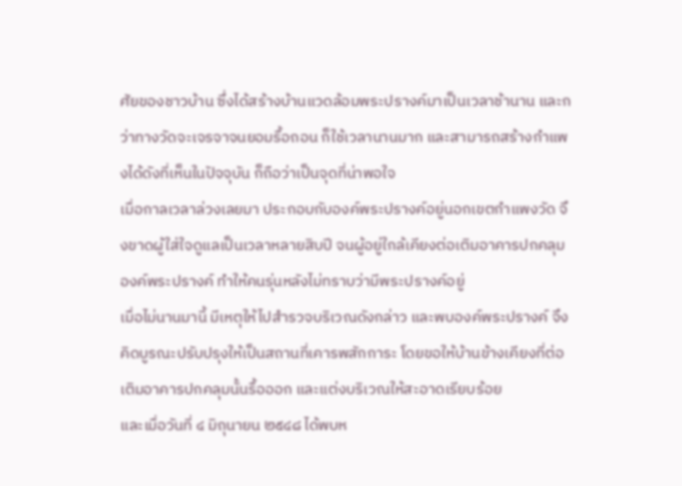ศัยของชาวบ้าน ซึ่งได้สร้างบ้านแวดล้อมพระปรางค์มาเป็นเวลาช้านาน และกว่าทางวัดจะเจรจาจนยอมรื้อถอน ก็ใช้เวลานานมาก และสามารถสร้างกำแพงได้ดังที่เห็นในปัจจุบัน ก็ถือว่าเป็นจุดที่น่าพอใจ
เมื่อกาลเวลาล่วงเลยมา ประกอบกับองค์พระปรางค์อยู่นอกเขตกำแพงวัด จึงขาดผู้ใส่ใจดูแลเป็นเวลาหลายสิบปี จนผู้อยู่ใกล้เคียงต่อเติมอาคารปกคลุมองค์พระปรางค์ ทำให้คนรุ่นหลังไม่ทราบว่ามีพระปรางค์อยู่
เมื่อไม่นานมานี้ มีเหตุให้ไปสำรวจบริเวณดังกล่าว และพบองค์พระปรางค์ จึงคิดบูรณะปรับปรุงให้เป็นสถานที่เคารพสักการะ โดยขอให้บ้านข้างเคียงที่ต่อเติมอาคารปกคลุมนั้นรื้อออก และแต่งบริเวณให้สะอาดเรียบร้อย
และเมื่อวันที่ ๔ มิถุนายน ๒๕๔๘ ได้พบห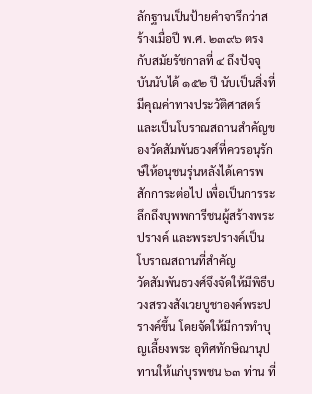ลักฐานเป็นป้ายคำจารึกว่าสร้างเมื่อปี พ.ศ. ๒๓๙๖ ตรงกับสมัยรัชกาลที่ ๔ ถึงปัจจุบันนับได้ ๑๕๒ ปี นับเป็นสิ่งที่มีคุณค่าทางประวัติศาสตร์ และเป็นโบราณสถานสำคัญของวัดสัมพันธวงศ์ที่ควรอนุรักษ์ให้อนุชนรุ่นหลังได้เคารพสักการะต่อไป เพื่อเป็นการระลึกถึงบุพพการีชนผู้สร้างพระปรางค์ และพระปรางค์เป็นโบราณสถานที่สำคัญ
วัดสัมพันธวงศ์จึงจัดให้มีพิธีบวงสรวงสังเวยบูชาองค์พระปรางค์ขึ้น โดยจัดให้มีการทำบุญเลี้ยงพระ อุทิศทักษิณานุปทานให้แก่บุรพชน ๖๓ ท่าน ที่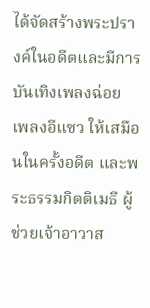ได้จัดสร้างพระปรางค์ในอดีตและมีการบันเทิงเพลงฉ่อย เพลงอีแซว ให้เสมือนในครั้งอดีต และพระธรรมกิตติเมธี ผู้ช่วยเจ้าอาวาส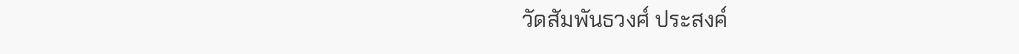วัดสัมพันธวงศ์ ประสงค์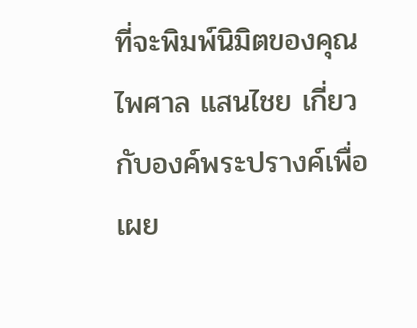ที่จะพิมพ์นิมิตของคุณไพศาล แสนไชย เกี่ยวกับองค์พระปรางค์เพื่อเผย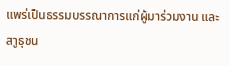แพร่เป็นธรรมบรรณาการแก่ผู้มาร่วมงาน และสาูธุชน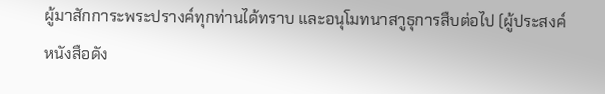ผู้มาสักการะพระปรางค์ทุกท่านได้ทราบ และอนุโมทนาสาูธุการสืบต่อไป (ผู้ประสงค์หนังสือดัง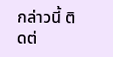กล่าวนี้ ติดต่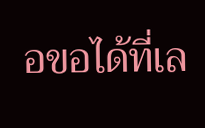อขอได้ที่เล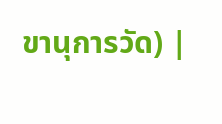ขานุการวัด) |